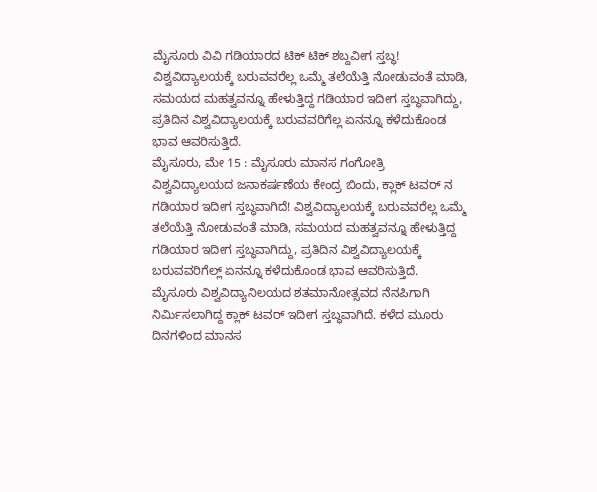ಮೈಸೂರು ವಿವಿ ಗಡಿಯಾರದ ಟಿಕ್ ಟಿಕ್ ಶಬ್ದವೀಗ ಸ್ತಬ್ಧ!
ವಿಶ್ವವಿದ್ಯಾಲಯಕ್ಕೆ ಬರುವವರೆಲ್ಲ ಒಮ್ಮೆ ತಲೆಯೆತ್ತಿ ನೋಡುವಂತೆ ಮಾಡಿ, ಸಮಯದ ಮಹತ್ವವನ್ನೂ ಹೇಳುತ್ತಿದ್ದ ಗಡಿಯಾರ ಇದೀಗ ಸ್ತಬ್ಧವಾಗಿದ್ದು, ಪ್ರತಿದಿನ ವಿಶ್ವವಿದ್ಯಾಲಯಕ್ಕೆ ಬರುವವರಿಗೆಲ್ಲ ಏನನ್ನೂ ಕಳೆದುಕೊಂಡ ಭಾವ ಆವರಿಸುತ್ತಿದೆ.
ಮೈಸೂರು, ಮೇ 15 : ಮೈಸೂರು ಮಾನಸ ಗಂಗೋತ್ರಿ ವಿಶ್ವವಿದ್ಯಾಲಯದ ಜನಾಕರ್ಷಣೆಯ ಕೇಂದ್ರ ಬಿಂದು, ಕ್ಲಾಕ್ ಟವರ್ ನ ಗಡಿಯಾರ ಇದೀಗ ಸ್ತಬ್ಧವಾಗಿದೆ! ವಿಶ್ವವಿದ್ಯಾಲಯಕ್ಕೆ ಬರುವವರೆಲ್ಲ ಒಮ್ಮೆ ತಲೆಯೆತ್ತಿ ನೋಡುವಂತೆ ಮಾಡಿ, ಸಮಯದ ಮಹತ್ವವನ್ನೂ ಹೇಳುತ್ತಿದ್ದ ಗಡಿಯಾರ ಇದೀಗ ಸ್ತಬ್ಧವಾಗಿದ್ದು, ಪ್ರತಿದಿನ ವಿಶ್ವವಿದ್ಯಾಲಯಕ್ಕೆ ಬರುವವರಿಗೆಲ್ಲ್ ಏನನ್ನೂ ಕಳೆದುಕೊಂಡ ಭಾವ ಆವರಿಸುತ್ತಿದೆ.
ಮೈಸೂರು ವಿಶ್ವವಿದ್ಯಾನಿಲಯದ ಶತಮಾನೋತ್ಸವದ ನೆನಪಿಗಾಗಿ ನಿರ್ಮಿಸಲಾಗಿದ್ದ ಕ್ಲಾಕ್ ಟವರ್ ಇದೀಗ ಸ್ತಬ್ಧವಾಗಿದೆ. ಕಳೆದ ಮೂರು ದಿನಗಳಿಂದ ಮಾನಸ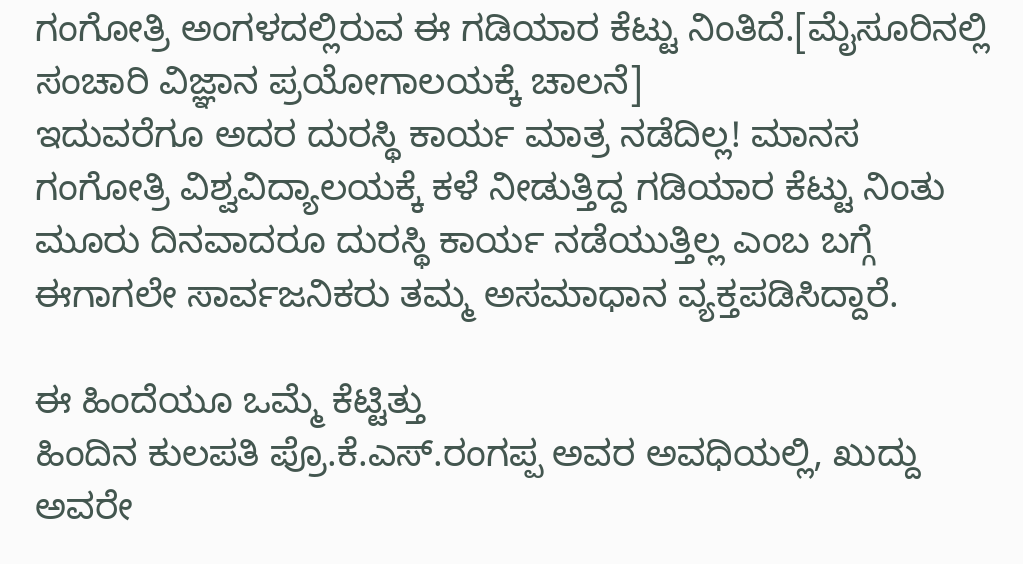ಗಂಗೋತ್ರಿ ಅಂಗಳದಲ್ಲಿರುವ ಈ ಗಡಿಯಾರ ಕೆಟ್ಟು ನಿಂತಿದೆ.[ಮೈಸೂರಿನಲ್ಲಿ ಸಂಚಾರಿ ವಿಜ್ಞಾನ ಪ್ರಯೋಗಾಲಯಕ್ಕೆ ಚಾಲನೆ]
ಇದುವರೆಗೂ ಅದರ ದುರಸ್ಥಿ ಕಾರ್ಯ ಮಾತ್ರ ನಡೆದಿಲ್ಲ! ಮಾನಸ ಗಂಗೋತ್ರಿ ವಿಶ್ವವಿದ್ಯಾಲಯಕ್ಕೆ ಕಳೆ ನೀಡುತ್ತಿದ್ದ ಗಡಿಯಾರ ಕೆಟ್ಟು ನಿಂತು ಮೂರು ದಿನವಾದರೂ ದುರಸ್ಥಿ ಕಾರ್ಯ ನಡೆಯುತ್ತಿಲ್ಲ ಎಂಬ ಬಗ್ಗೆ ಈಗಾಗಲೇ ಸಾರ್ವಜನಿಕರು ತಮ್ಮ ಅಸಮಾಧಾನ ವ್ಯಕ್ತಪಡಿಸಿದ್ದಾರೆ.

ಈ ಹಿಂದೆಯೂ ಒಮ್ಮೆ ಕೆಟ್ಟಿತ್ತು
ಹಿಂದಿನ ಕುಲಪತಿ ಪ್ರೊ.ಕೆ.ಎಸ್.ರಂಗಪ್ಪ ಅವರ ಅವಧಿಯಲ್ಲಿ, ಖುದ್ದು ಅವರೇ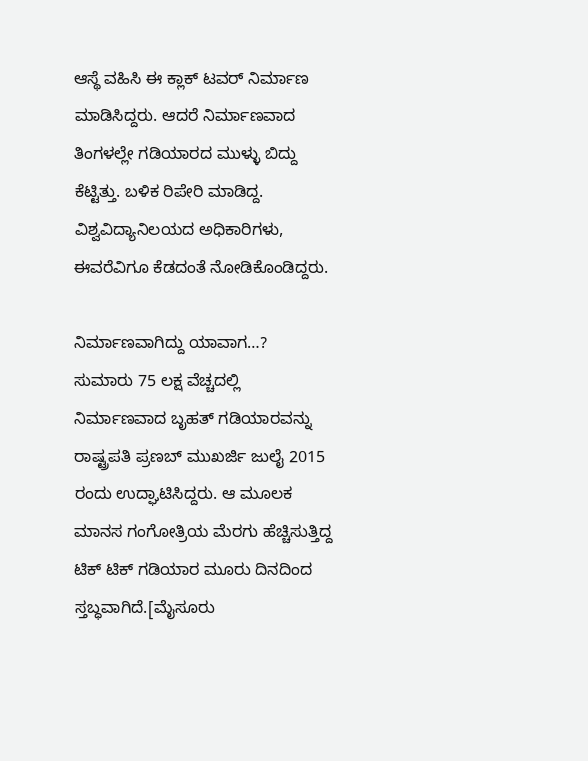ಆಸ್ಥೆ ವಹಿಸಿ ಈ ಕ್ಲಾಕ್ ಟವರ್ ನಿರ್ಮಾಣ ಮಾಡಿಸಿದ್ದರು. ಆದರೆ ನಿರ್ಮಾಣವಾದ ತಿಂಗಳಲ್ಲೇ ಗಡಿಯಾರದ ಮುಳ್ಳು ಬಿದ್ದು ಕೆಟ್ಟಿತ್ತು. ಬಳಿಕ ರಿಪೇರಿ ಮಾಡಿದ್ದ. ವಿಶ್ವವಿದ್ಯಾನಿಲಯದ ಅಧಿಕಾರಿಗಳು, ಈವರೆವಿಗೂ ಕೆಡದಂತೆ ನೋಡಿಕೊಂಡಿದ್ದರು.

ನಿರ್ಮಾಣವಾಗಿದ್ದು ಯಾವಾಗ…?
ಸುಮಾರು 75 ಲಕ್ಷ ವೆಚ್ಚದಲ್ಲಿ ನಿರ್ಮಾಣವಾದ ಬೃಹತ್ ಗಡಿಯಾರವನ್ನು ರಾಷ್ಟ್ರಪತಿ ಪ್ರಣಬ್ ಮುಖರ್ಜಿ ಜುಲೈ 2015 ರಂದು ಉದ್ಘಾಟಿಸಿದ್ದರು. ಆ ಮೂಲಕ ಮಾನಸ ಗಂಗೋತ್ರಿಯ ಮೆರಗು ಹೆಚ್ಚಿಸುತ್ತಿದ್ದ ಟಿಕ್ ಟಿಕ್ ಗಡಿಯಾರ ಮೂರು ದಿನದಿಂದ ಸ್ತಬ್ಧವಾಗಿದೆ.[ಮೈಸೂರು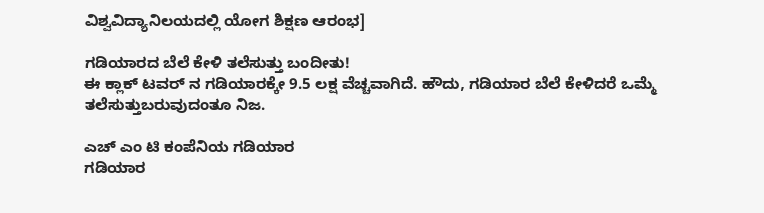ವಿಶ್ವವಿದ್ಯಾನಿಲಯದಲ್ಲಿ ಯೋಗ ಶಿಕ್ಷಣ ಆರಂಭ]

ಗಡಿಯಾರದ ಬೆಲೆ ಕೇಳಿ ತಲೆಸುತ್ತು ಬಂದೀತು!
ಈ ಕ್ಲಾಕ್ ಟವರ್ ನ ಗಡಿಯಾರಕ್ಕೇ 9.5 ಲಕ್ಷ ವೆಚ್ಚವಾಗಿದೆ. ಹೌದು, ಗಡಿಯಾರ ಬೆಲೆ ಕೇಳಿದರೆ ಒಮ್ಮೆ ತಲೆಸುತ್ತುಬರುವುದಂತೂ ನಿಜ.

ಎಚ್ ಎಂ ಟಿ ಕಂಪೆನಿಯ ಗಡಿಯಾರ
ಗಡಿಯಾರ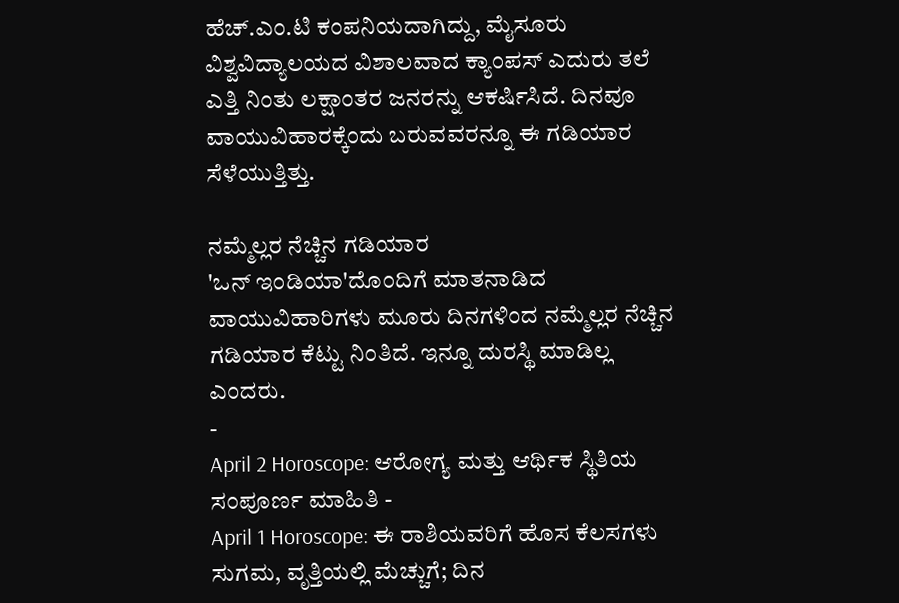ಹೆಚ್.ಎಂ.ಟಿ ಕಂಪನಿಯದಾಗಿದ್ದು, ಮೈಸೂರು ವಿಶ್ವವಿದ್ಯಾಲಯದ ವಿಶಾಲವಾದ ಕ್ಯಾಂಪಸ್ ಎದುರು ತಲೆ ಎತ್ತಿ ನಿಂತು ಲಕ್ಷಾಂತರ ಜನರನ್ನು ಆಕರ್ಷಿಸಿದೆ. ದಿನವೂ ವಾಯುವಿಹಾರಕ್ಕೆಂದು ಬರುವವರನ್ನೂ ಈ ಗಡಿಯಾರ ಸೆಳೆಯುತ್ತಿತ್ತು.

ನಮ್ಮೆಲ್ಲರ ನೆಚ್ಚಿನ ಗಡಿಯಾರ
'ಒನ್ ಇಂಡಿಯಾ'ದೊಂದಿಗೆ ಮಾತನಾಡಿದ ವಾಯುವಿಹಾರಿಗಳು ಮೂರು ದಿನಗಳಿಂದ ನಮ್ಮೆಲ್ಲರ ನೆಚ್ಚಿನ ಗಡಿಯಾರ ಕೆಟ್ಟು ನಿಂತಿದೆ. ಇನ್ನೂ ದುರಸ್ಥಿ ಮಾಡಿಲ್ಲ ಎಂದರು.
-
April 2 Horoscope: ಆರೋಗ್ಯ ಮತ್ತು ಆರ್ಥಿಕ ಸ್ಥಿತಿಯ ಸಂಪೂರ್ಣ ಮಾಹಿತಿ -
April 1 Horoscope: ಈ ರಾಶಿಯವರಿಗೆ ಹೊಸ ಕೆಲಸಗಳು ಸುಗಮ, ವೃತ್ತಿಯಲ್ಲಿ ಮೆಚ್ಚುಗೆ; ದಿನ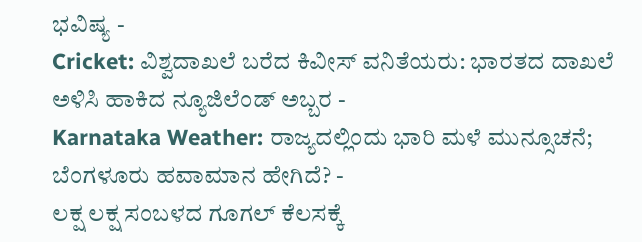ಭವಿಷ್ಯ -
Cricket: ವಿಶ್ವದಾಖಲೆ ಬರೆದ ಕಿವೀಸ್ ವನಿತೆಯರು: ಭಾರತದ ದಾಖಲೆ ಅಳಿಸಿ ಹಾಕಿದ ನ್ಯೂಜಿಲೆಂಡ್ ಅಬ್ಬರ -
Karnataka Weather: ರಾಜ್ಯದಲ್ಲಿಂದು ಭಾರಿ ಮಳೆ ಮುನ್ಸೂಚನೆ; ಬೆಂಗಳೂರು ಹವಾಮಾನ ಹೇಗಿದೆ? -
ಲಕ್ಷ ಲಕ್ಷ ಸಂಬಳದ ಗೂಗಲ್ ಕೆಲಸಕ್ಕೆ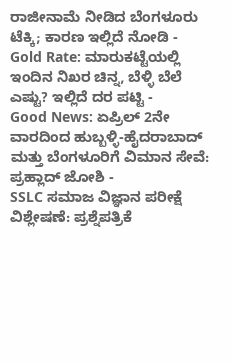ರಾಜೀನಾಮೆ ನೀಡಿದ ಬೆಂಗಳೂರು ಟೆಕ್ಕಿ; ಕಾರಣ ಇಲ್ಲಿದೆ ನೋಡಿ -
Gold Rate: ಮಾರುಕಟ್ಟೆಯಲ್ಲಿ ಇಂದಿನ ನಿಖರ ಚಿನ್ನ, ಬೆಳ್ಳಿ ಬೆಲೆ ಎಷ್ಟು? ಇಲ್ಲಿದೆ ದರ ಪಟ್ಟಿ -
Good News: ಏಪ್ರಿಲ್ 2ನೇ ವಾರದಿಂದ ಹುಬ್ಬಳ್ಳಿ-ಹೈದರಾಬಾದ್ ಮತ್ತು ಬೆಂಗಳೂರಿಗೆ ವಿಮಾನ ಸೇವೆ: ಪ್ರಹ್ಲಾದ್ ಜೋಶಿ -
SSLC ಸಮಾಜ ವಿಜ್ಞಾನ ಪರೀಕ್ಷೆ ವಿಶ್ಲೇಷಣೆ: ಪ್ರಶ್ನೆಪತ್ರಿಕೆ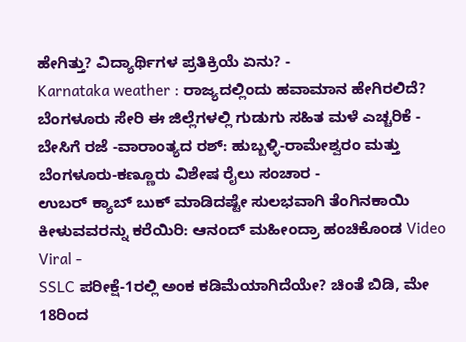ಹೇಗಿತ್ತು? ವಿದ್ಯಾರ್ಥಿಗಳ ಪ್ರತಿಕ್ರಿಯೆ ಏನು? -
Karnataka weather : ರಾಜ್ಯದಲ್ಲಿಂದು ಹವಾಮಾನ ಹೇಗಿರಲಿದೆ? ಬೆಂಗಳೂರು ಸೇರಿ ಈ ಜಿಲ್ಲೆಗಳಲ್ಲಿ ಗುಡುಗು ಸಹಿತ ಮಳೆ ಎಚ್ಚರಿಕೆ -
ಬೇಸಿಗೆ ರಜೆ -ವಾರಾಂತ್ಯದ ರಶ್: ಹುಬ್ಬಳ್ಳಿ-ರಾಮೇಶ್ವರಂ ಮತ್ತು ಬೆಂಗಳೂರು-ಕಣ್ಣೂರು ವಿಶೇಷ ರೈಲು ಸಂಚಾರ -
ಉಬರ್ ಕ್ಯಾಬ್ ಬುಕ್ ಮಾಡಿದಷ್ಟೇ ಸುಲಭವಾಗಿ ತೆಂಗಿನಕಾಯಿ ಕೀಳುವವರನ್ನು ಕರೆಯಿರಿ: ಆನಂದ್ ಮಹೀಂದ್ರಾ ಹಂಚಿಕೊಂಡ Video Viral -
SSLC ಪರೀಕ್ಷೆ-1ರಲ್ಲಿ ಅಂಕ ಕಡಿಮೆಯಾಗಿದೆಯೇ? ಚಿಂತೆ ಬಿಡಿ, ಮೇ 18ರಿಂದ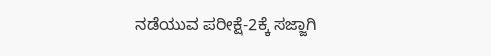ನಡೆಯುವ ಪರೀಕ್ಷೆ-2ಕ್ಕೆ ಸಜ್ಜಾಗಿ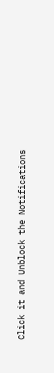Click it and Unblock the Notifications